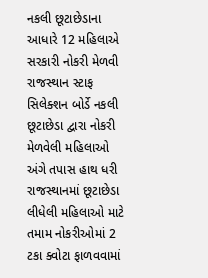નકલી છૂટાછેડાના આધારે 12 મહિલાએ સરકારી નોકરી મેળવી
રાજસ્થાન સ્ટાફ સિલેક્શન બોર્ડે નકલી છૂટાછેડા દ્વારા નોકરી મેળવેલી મહિલાઓ અંગે તપાસ હાથ ધરી
રાજસ્થાનમાં છૂટાછેડા લીધેલી મહિલાઓ માટે તમામ નોકરીઓમાં 2 ટકા ક્વોટા ફાળવવામાં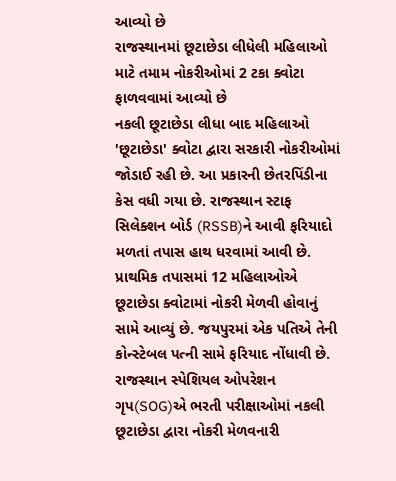આવ્યો છે
રાજસ્થાનમાં છૂટાછેડા લીધેલી મહિલાઓ માટે તમામ નોકરીઓમાં 2 ટકા ક્વોટા ફાળવવામાં આવ્યો છે
નકલી છૂટાછેડા લીધા બાદ મહિલાઓ 'છૂટાછેડા' ક્વોટા દ્વારા સરકારી નોકરીઓમાં જોડાઈ રહી છે. આ પ્રકારની છેતરપિંડીના કેસ વધી ગયા છે. રાજસ્થાન સ્ટાફ સિલેક્શન બોર્ડ (RSSB)ને આવી ફરિયાદો મળતાં તપાસ હાથ ધરવામાં આવી છે. પ્રાથમિક તપાસમાં 12 મહિલાઓએ છૂટાછેડા ક્વોટામાં નોકરી મેળવી હોવાનું સામે આવ્યું છે. જયપુરમાં એક પતિએ તેની કોન્સ્ટેબલ પત્ની સામે ફરિયાદ નોંધાવી છે.
રાજસ્થાન સ્પેશિયલ ઓપરેશન ગૃપ(SOG)એ ભરતી પરીક્ષાઓમાં નકલી છૂટાછેડા દ્વારા નોકરી મેળવનારી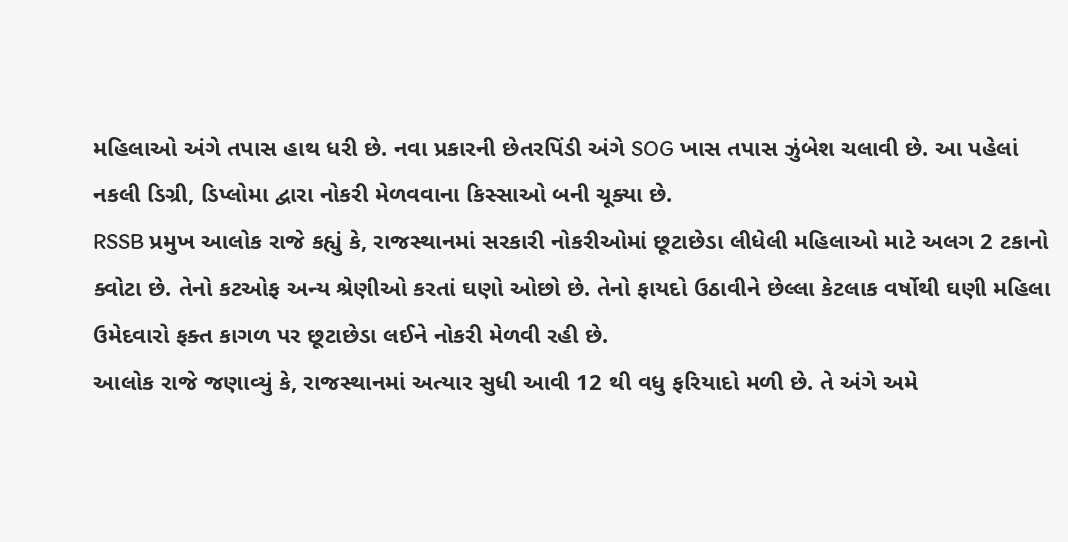મહિલાઓ અંગે તપાસ હાથ ધરી છે. નવા પ્રકારની છેતરપિંડી અંગે SOG ખાસ તપાસ ઝુંબેશ ચલાવી છે. આ પહેલાં નકલી ડિગ્રી, ડિપ્લોમા દ્વારા નોકરી મેળવવાના કિસ્સાઓ બની ચૂક્યા છે.
RSSB પ્રમુખ આલોક રાજે કહ્યું કે, રાજસ્થાનમાં સરકારી નોકરીઓમાં છૂટાછેડા લીધેલી મહિલાઓ માટે અલગ 2 ટકાનો ક્વોટા છે. તેનો કટઓફ અન્ય શ્રેણીઓ કરતાં ઘણો ઓછો છે. તેનો ફાયદો ઉઠાવીને છેલ્લા કેટલાક વર્ષોથી ઘણી મહિલા ઉમેદવારો ફક્ત કાગળ પર છૂટાછેડા લઈને નોકરી મેળવી રહી છે.
આલોક રાજે જણાવ્યું કે, રાજસ્થાનમાં અત્યાર સુધી આવી 12 થી વધુ ફરિયાદો મળી છે. તે અંગે અમે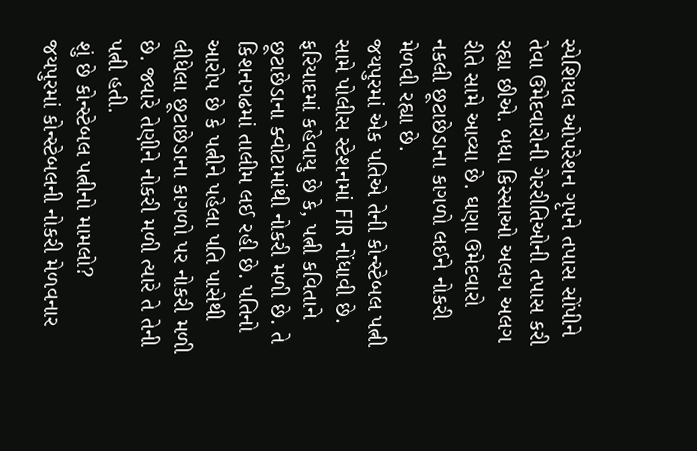સ્પેશિયલ ઓપરેશન ગૃપને તપાસ સોંપીને તેવા ઉમેદવારોની ગેરરીતિઓની તપાસ કરી રહ્યા છીએ. બધા કિસ્સાઓ અલગ અલગ રીતે સામે આવ્યા છે. ઘણા ઉમેદવારો નકલી છૂટાછેડાના કાગળો લઈને નોકરી મેળવી રહ્યા છે.
જયપુરમાં એક પતિએ તેની કોન્સ્ટેબલ પત્ની સામે પોલીસ સ્ટેશનમાં FIR નોંધાવી છે. ફરિયાદમાં કહેવાયુ છે કે, પત્ની કવિતાને છૂટાછેડાના ક્વોટામાંથી નોકરી મળી છે. તે કિશનગઢમાં તાલીમ લઈ રહી છે. પતિનો આરોપ છે કે પત્નીને પહેલા પતિ પાસેથી લીધેલા છૂટાછેડાના કાગળો પર નોકરી મળી છે. જ્યારે તેણીને નોકરી મળી ત્યારે તે તેની પત્ની હતી.
શું છે કોન્સ્ટેબલ પત્નીનો મામલો?
જયપુરમાં કોન્સ્ટેબલની નોકરી મેળવનાર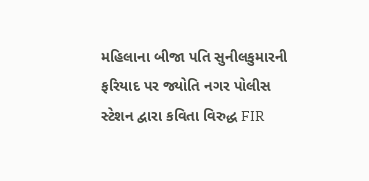મહિલાના બીજા પતિ સુનીલકુમારની ફરિયાદ પર જ્યોતિ નગર પોલીસ સ્ટેશન દ્વારા કવિતા વિરુદ્ધ FIR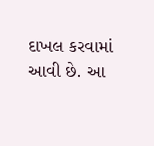દાખલ કરવામાં આવી છે. આ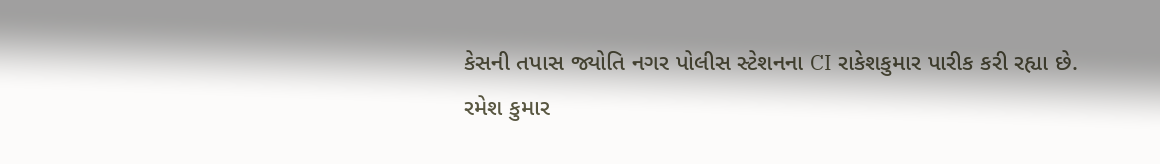કેસની તપાસ જ્યોતિ નગર પોલીસ સ્ટેશનના CI રાકેશકુમાર પારીક કરી રહ્યા છે.
રમેશ કુમાર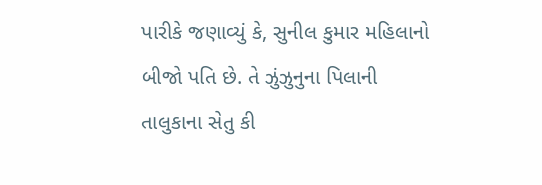પારીકે જણાવ્યું કે, સુનીલ કુમાર મહિલાનો બીજો પતિ છે. તે ઝુંઝુનુના પિલાની તાલુકાના સેતુ કી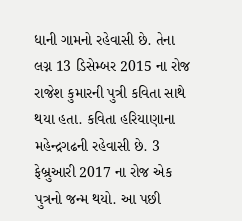ધાની ગામનો રહેવાસી છે. તેના લગ્ન 13 ડિસેમ્બર 2015 ના રોજ રાજેશ કુમારની પુત્રી કવિતા સાથે થયા હતા. કવિતા હરિયાણાના મહેન્દ્રગઢની રહેવાસી છે. 3 ફેબ્રુઆરી 2017 ના રોજ એક પુત્રનો જન્મ થયો. આ પછી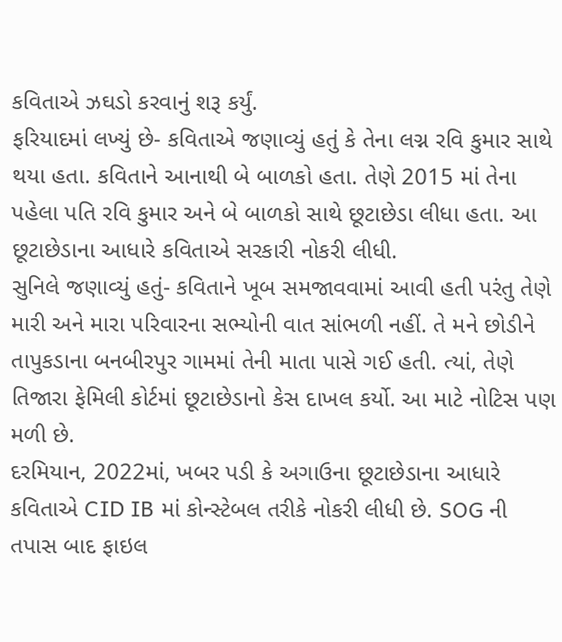કવિતાએ ઝઘડો કરવાનું શરૂ કર્યું.
ફરિયાદમાં લખ્યું છે- કવિતાએ જણાવ્યું હતું કે તેના લગ્ન રવિ કુમાર સાથે થયા હતા. કવિતાને આનાથી બે બાળકો હતા. તેણે 2015 માં તેના પહેલા પતિ રવિ કુમાર અને બે બાળકો સાથે છૂટાછેડા લીધા હતા. આ છૂટાછેડાના આધારે કવિતાએ સરકારી નોકરી લીધી.
સુનિલે જણાવ્યું હતું- કવિતાને ખૂબ સમજાવવામાં આવી હતી પરંતુ તેણે મારી અને મારા પરિવારના સભ્યોની વાત સાંભળી નહીં. તે મને છોડીને તાપુકડાના બનબીરપુર ગામમાં તેની માતા પાસે ગઈ હતી. ત્યાં, તેણે તિજારા ફેમિલી કોર્ટમાં છૂટાછેડાનો કેસ દાખલ કર્યો. આ માટે નોટિસ પણ મળી છે.
દરમિયાન, 2022માં, ખબર પડી કે અગાઉના છૂટાછેડાના આધારે કવિતાએ CID IB માં કોન્સ્ટેબલ તરીકે નોકરી લીધી છે. SOG ની તપાસ બાદ ફાઇલ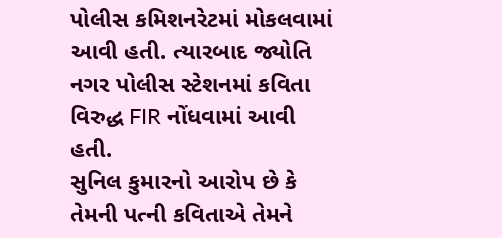પોલીસ કમિશનરેટમાં મોકલવામાં આવી હતી. ત્યારબાદ જ્યોતિ નગર પોલીસ સ્ટેશનમાં કવિતા વિરુદ્ધ FIR નોંધવામાં આવી હતી.
સુનિલ કુમારનો આરોપ છે કે તેમની પત્ની કવિતાએ તેમને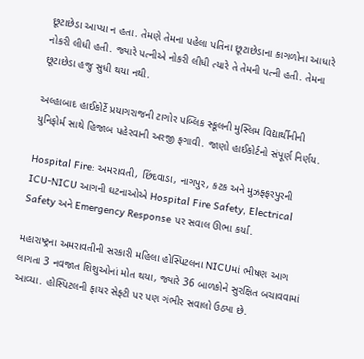છૂટાછેડા આપ્યા ન હતા. તેમણે તેમના પહેલા પતિના છૂટાછેડાના કાગળોના આધારે નોકરી લીધી હતી. જ્યારે પત્નીએ નોકરી લીધી ત્યારે તે તેમની પત્ની હતી. તેમના છૂટાછેડા હજુ સુધી થયા નથી.

અલ્હાબાદ હાઈકોર્ટે પ્રયાગરાજની ટાગોર પબ્લિક સ્કૂલની મુસ્લિમ વિદ્યાર્થીનીની યુનિફોર્મ સાથે હિજાબ પહેરવાની અરજી ફગાવી. જાણો હાઈકોર્ટનો સંપૂર્ણ નિર્ણય.

Hospital Fire: અમરાવતી, છિંદવાડા, નાગપુર, કટક અને મુઝફ્ફરપુરની ICU-NICU આગની ઘટનાઓએ Hospital Fire Safety, Electrical Safety અને Emergency Response પર સવાલ ઊભા કર્યા.

મહારાષ્ટ્રના અમરાવતીની સરકારી મહિલા હોસ્પિટલના NICUમાં ભીષણ આગ લાગતા 3 નવજાત શિશુઓનાં મોત થયા, જ્યારે 36 બાળકોને સુરક્ષિત બચાવવામાં આવ્યા. હોસ્પિટલની ફાયર સેફ્ટી પર પણ ગંભીર સવાલો ઉઠ્યા છે.